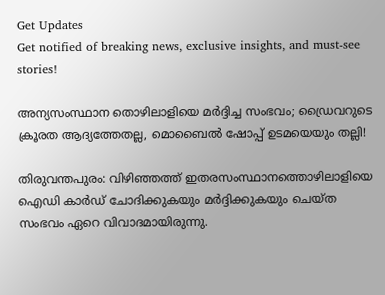Get Updates
Get notified of breaking news, exclusive insights, and must-see stories!

അന്യസംസ്ഥാന തൊഴിലാളിയെ മർദ്ദിച്ച സംഭവം; ഡ്രൈവറുടെ ക്രൂരത ആദ്യത്തേതല്ല, മൊബൈൽ ഷോപ്പ് ഉടമയെയും തല്ലി!

തിരുവന്തപുരം: വിഴിഞ്ഞത്ത് ഇതരസംസ്ഥാനത്തൊഴിലാളിയെ ഐഡി കാർഡ് ചോദിക്കുകയും മർദ്ദിക്കുകയും ചെയ്ത സംഭവം ഏറെ വിവാദമായിരുന്നു.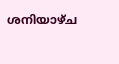ശനിയാഴ്ച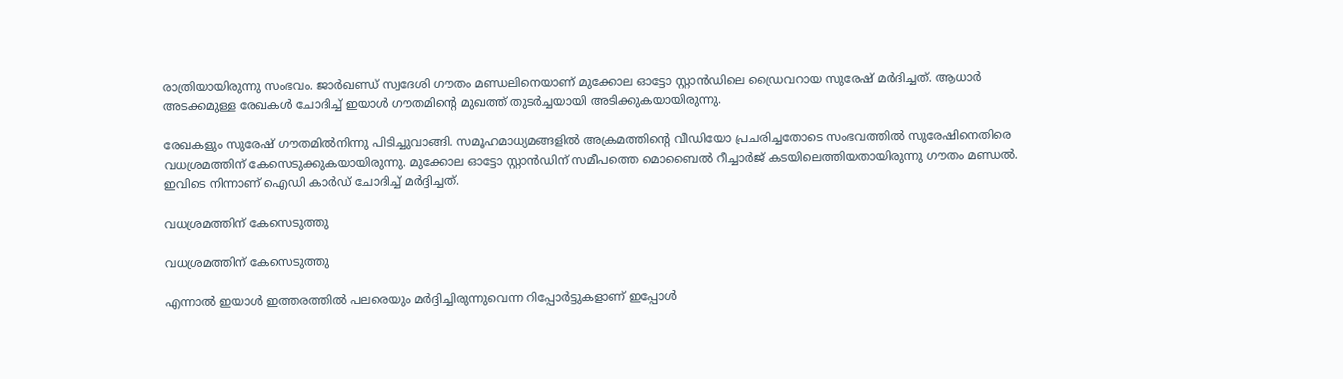രാത്രിയായിരുന്നു സംഭവം. ജാര്‍ഖണ്ഡ് സ്വദേശി ഗൗതം മണ്ഡലിനെയാണ് മുക്കോല ഓട്ടോ സ്റ്റാന്‍ഡിലെ ഡ്രൈവറായ സുരേഷ് മര്‍ദിച്ചത്. ആധാര്‍ അടക്കമുള്ള രേഖകള്‍ ചോദിച്ച് ഇയാള്‍ ഗൗതമിന്റെ മുഖത്ത് തുടര്‍ച്ചയായി അടിക്കുകയായിരുന്നു.

രേഖകളും സുരേഷ് ഗൗതമില്‍നിന്നു പിടിച്ചുവാങ്ങി. സമൂഹമാധ്യമങ്ങളില്‍ അക്രമത്തിന്റെ വീഡിയോ പ്രചരിച്ചതോടെ സംഭവത്തില്‍ സുരേഷിനെതിരെ വധശ്രമത്തിന് കേസെടുക്കുകയായിരുന്നു. മുക്കോല ഓട്ടോ സ്റ്റാന്‍ഡിന് സമീപത്തെ മൊബൈല്‍ റീച്ചാര്‍ജ് കടയിലെത്തിയതായിരുന്നു ഗൗതം മണ്ഡല്‍. ഇവിടെ നിന്നാണ് ഐഡി കാർഡ് ചോദിച്ച് മർദ്ദിച്ചത്.

വധശ്രമത്തിന് കേസെടുത്തു

വധശ്രമത്തിന് കേസെടുത്തു

എന്നാൽ ഇയാൾ ഇത്തരത്തിൽ പലരെയും മർദ്ദിച്ചിരുന്നുവെന്ന റിപ്പോർട്ടുകളാണ് ഇപ്പോൾ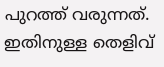പുറത്ത് വരുന്നത്. ഇതിനുള്ള തെളിവ്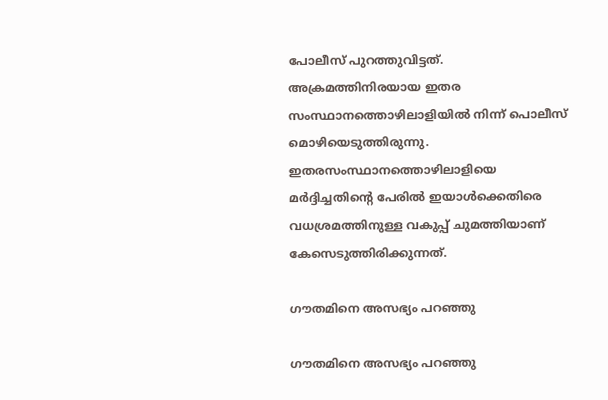പോലീസ് പുറത്തുവിട്ടത്. അക്രമത്തിനിരയായ ഇതര സംസ്ഥാനത്തൊഴിലാളിയിൽ നിന്ന് പൊലീസ് മൊഴിയെടുത്തിരുന്നു. ഇതരസംസ്ഥാനത്തൊഴിലാളിയെ മർദ്ദിച്ചതിന്റെ പേരിൽ ഇയാൾക്കെതിരെ വധശ്രമത്തിനുള്ള വകുപ്പ് ചുമത്തിയാണ് കേസെടുത്തിരിക്കുന്നത്.

ഗൗതമിനെ അസഭ്യം പറഞ്ഞു

ഗൗതമിനെ അസഭ്യം പറഞ്ഞു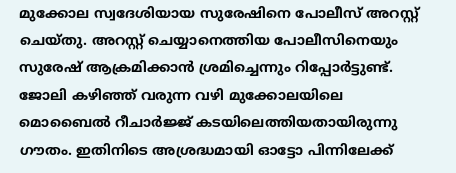മുക്കോല സ്വദേശിയായ സുരേഷിനെ പോലീസ് അറസ്റ്റ് ചെയ്തു. അറസ്റ്റ് ചെയ്യാനെത്തിയ പോലീസിനെയും സുരേഷ് ആക്രമിക്കാൻ ശ്രമിച്ചെന്നും റിപ്പോർട്ടുണ്ട്. ജോലി കഴിഞ്ഞ് വരുന്ന വഴി മുക്കോലയിലെ മൊബൈൽ റീചാർജ്ജ് കടയിലെത്തിയതായിരുന്നു ഗൗതം. ഇതിനിടെ അശ്രദ്ധമായി ഓട്ടോ പിന്നിലേക്ക്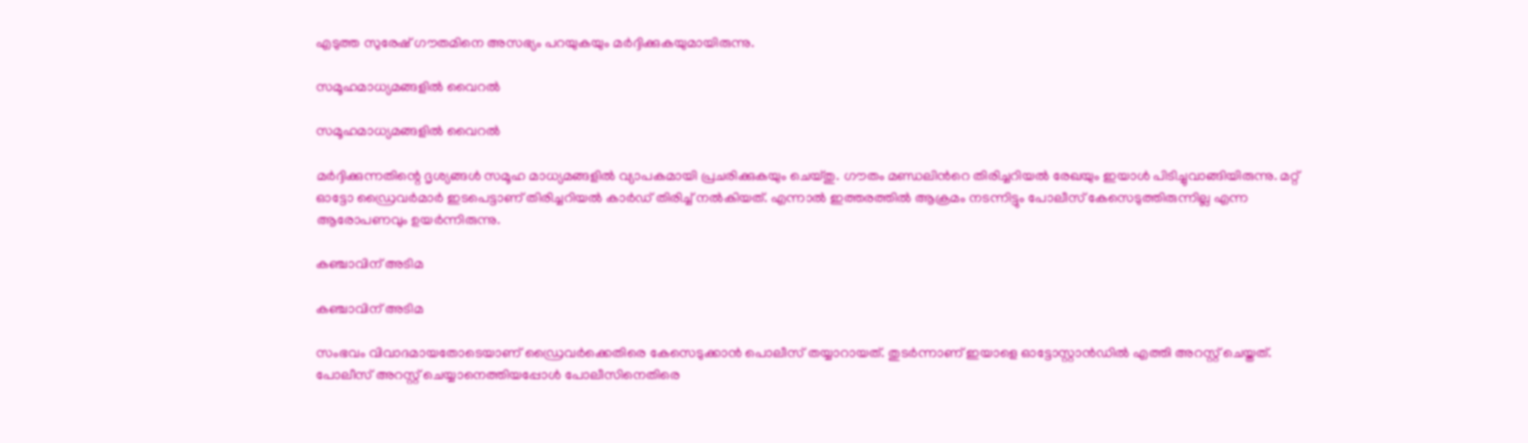എടുത്ത സുരേഷ് ഗൗതമിനെ അസഭ്യം പറയുകയും മർദ്ദിക്കുകയുമായിരുന്നു.

സമൂഹമാധ്യമങ്ങളിൽ വൈറൽ

സമൂഹമാധ്യമങ്ങളിൽ വൈറൽ

മർദ്ദിക്കുന്നതിന്റെ ദൃശ്യങ്ങൾ സമൂഹ മാധ്യമങ്ങളിൽ വ്യാപകമായി പ്രചരിക്കുകയും ചെയ്തു. ഗൗതം മണ്ഡലിന്‍റെ തിരിച്ചറിയൽ രേഖയും ഇയാൾ പിടിച്ചുവാങ്ങിയിരുന്നു. മറ്റ് ഓട്ടോ ഡ്രൈവർമാർ ഇടപെട്ടാണ് തിരിച്ചറിയൽ കാർഡ് തിരിച്ച് നൽകിയത്. എന്നാൽ ഇത്തരത്തിൽ ആക്രമം നടന്നിട്ടും പോലീസ് കേസെടുത്തിരുന്നില്ല എന്ന ആരോപണവും ഉയർന്നിരുന്നു.

കഞ്ചാവിന് അടിമ

കഞ്ചാവിന് അടിമ

സംഭവം വിവാദമായതോടെയാണ് ഡ്രൈവർക്കെതിരെ കേസെടുക്കാൻ പൊലീസ് തയ്യാറായത്. തുടർന്നാണ് ഇയാളെ ഓട്ടോസ്റ്റാൻഡിൽ എത്തി അറസ്റ്റ് ചെയ്തത്. പോലീസ് അറസ്റ്റ് ചെയ്യാനെത്തിയപ്പോൾ പോലീസിനെതിരെ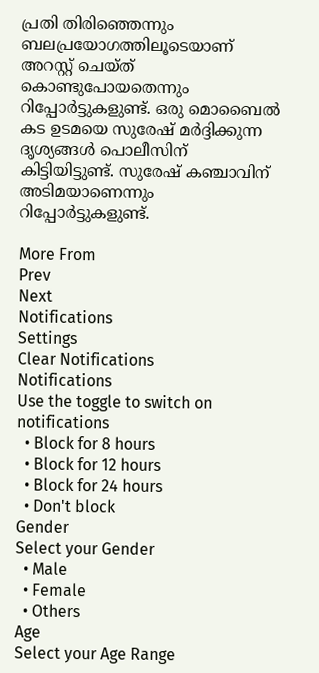പ്രതി തിരിഞ്ഞെന്നും ബലപ്രയോഗത്തിലൂടെയാണ് അറസ്റ്റ് ചെയ്ത് കൊണ്ടുപോയതെന്നും റിപ്പോർട്ടുകളുണ്ട്. ഒരു മൊബൈൽ കട ഉടമയെ സുരേഷ് മർദ്ദിക്കുന്ന ദൃശ്യങ്ങൾ പൊലീസിന് കിട്ടിയിട്ടുണ്ട്. സുരേഷ് കഞ്ചാവിന് അടിമയാണെന്നും റിപ്പോർട്ടുകളുണ്ട്.

More From
Prev
Next
Notifications
Settings
Clear Notifications
Notifications
Use the toggle to switch on notifications
  • Block for 8 hours
  • Block for 12 hours
  • Block for 24 hours
  • Don't block
Gender
Select your Gender
  • Male
  • Female
  • Others
Age
Select your Age Range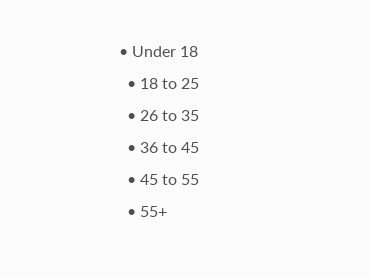• Under 18
  • 18 to 25
  • 26 to 35
  • 36 to 45
  • 45 to 55
  • 55+